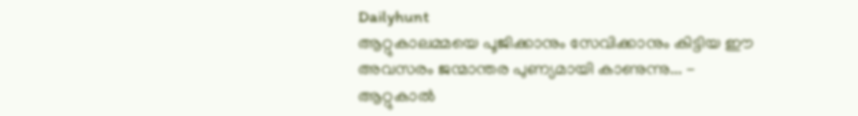Dailyhunt
ആറ്റുകാലമ്മയെ പൂജിക്കാനും സേവിക്കാനും കിട്ടിയ ഈ അവസരം ജന്മാന്തര പുണ്യമായി കാണുന്നു... - ആറ്റുകാല്‍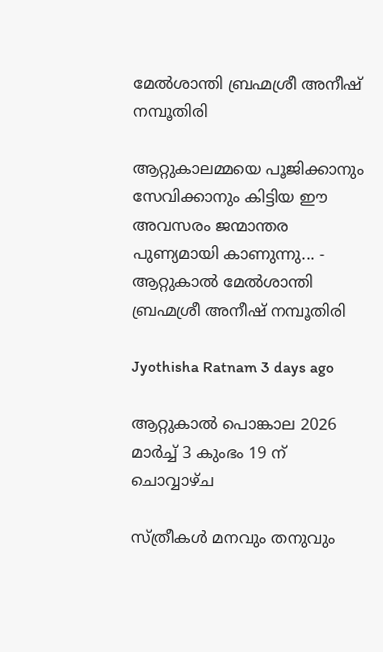മേല്‍ശാന്തി ബ്രഹ്മശ്രീ അനീഷ് നമ്പൂതിരി

ആറ്റുകാലമ്മയെ പൂജിക്കാനും സേവിക്കാനും കിട്ടിയ ഈ അവസരം ജന്മാന്തര പുണ്യമായി കാണുന്നു... - ആറ്റുകാല്‍ മേല്‍ശാന്തി ബ്രഹ്മശ്രീ അനീഷ് നമ്പൂതിരി

Jyothisha Ratnam 3 days ago

ആറ്റുകാല്‍ പൊങ്കാല 2026 മാര്‍ച്ച്‌ 3 കുംഭം 19 ന് ചൊവ്വാഴ്ച

സ്ത്രീകള്‍ മനവും തനുവും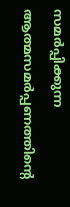സമര്‍പ്പിക്കുന്ന ആത്മസമര്‍പ്പണത്തിന്‍റെ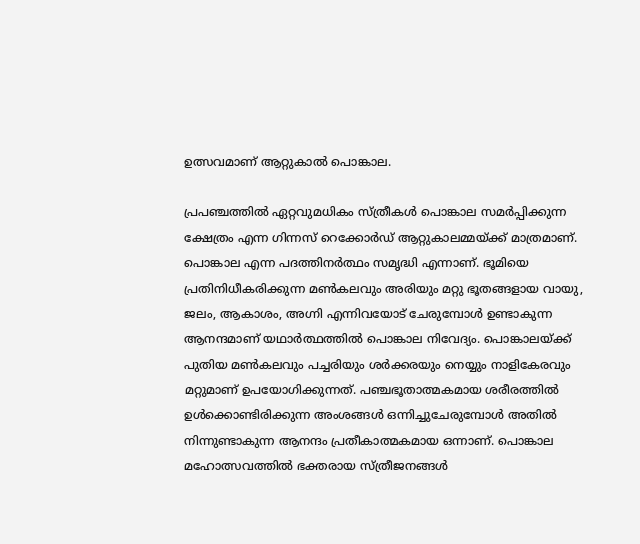ഉത്സവമാണ് ആറ്റുകാല്‍ പൊങ്കാല.

പ്രപഞ്ചത്തില്‍ ഏറ്റവുമധികം സ്ത്രീകള്‍ പൊങ്കാല സമര്‍പ്പിക്കുന്ന ക്ഷേത്രം എന്ന ഗിന്നസ് റെക്കോര്‍ഡ് ആറ്റുകാലമ്മയ്ക്ക് മാത്രമാണ്. പൊങ്കാല എന്ന പദത്തിനര്‍ത്ഥം സമൃദ്ധി എന്നാണ്. ഭൂമിയെ പ്രതിനിധീകരിക്കുന്ന മണ്‍കലവും അരിയും മറ്റു ഭൂതങ്ങളായ വായു, ജലം, ആകാശം, അഗ്നി എന്നിവയോട് ചേരുമ്പോള്‍ ഉണ്ടാകുന്ന ആനന്ദമാണ് യഥാര്‍ത്ഥത്തില്‍ പൊങ്കാല നിവേദ്യം. പൊങ്കാലയ്ക്ക് പുതിയ മണ്‍കലവും പച്ചരിയും ശര്‍ക്കരയും നെയ്യും നാളികേരവും മറ്റുമാണ് ഉപയോഗിക്കുന്നത്. പഞ്ചഭൂതാത്മകമായ ശരീരത്തില്‍ ഉള്‍ക്കൊണ്ടിരിക്കുന്ന അംശങ്ങള്‍ ഒന്നിച്ചുചേരുമ്പോള്‍ അതില്‍ നിന്നുണ്ടാകുന്ന ആനന്ദം പ്രതീകാത്മകമായ ഒന്നാണ്. പൊങ്കാല മഹോത്സവത്തില്‍ ഭക്തരായ സ്ത്രീജനങ്ങള്‍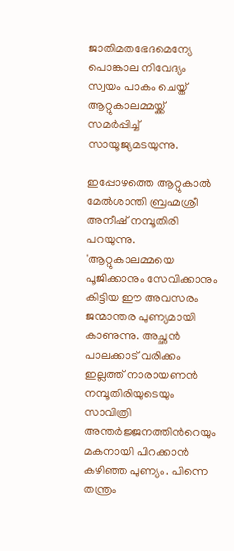ജാതിമതഭേദമെന്യേ പൊങ്കാല നിവേദ്യം സ്വയം പാകം ചെയ്ത് ആറ്റുകാലമ്മയ്ക്ക് സമര്‍പ്പിച്ച്‌ സായൂജ്യമടയുന്നു.

ഇപ്പോഴത്തെ ആറ്റുകാല്‍ മേല്‍ശാന്തി ബ്രഹ്മശ്രീ അനീഷ് നമ്പൂതിരി പറയുന്നു. 'ആറ്റുകാലമ്മയെ പൂജിക്കാനും സേവിക്കാനും കിട്ടിയ ഈ അവസരം ജന്മാന്തര പുണ്യമായി കാണുന്നു. അച്ഛന്‍ പാലക്കാട് വരിക്കം ഇല്ലത്ത് നാരായണന്‍ നമ്പൂതിരിയുടെയും സാവിത്രി അന്തര്‍ജ്ജനത്തിന്‍റെയും മകനായി പിറക്കാന്‍ കഴിഞ്ഞ പുണ്യം. പിന്നെ തന്ത്രം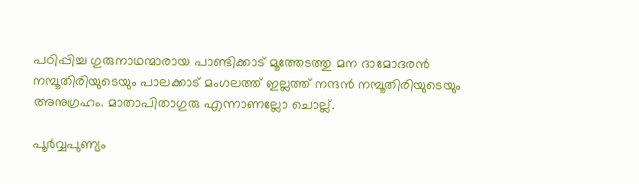പഠിപ്പിച്ച ഗുരുനാഥന്മാരായ പാണ്ടിക്കാട് മൂത്തേടത്തു മന ദാമോദരന്‍ നമ്പൂതിരിയുടെയും പാലക്കാട് മംഗലത്ത് ഇല്ലത്ത് നന്ദന്‍ നമ്പൂതിരിയുടെയും അനുഗ്രഹം. മാതാപിതാഗുരു എന്നാണല്ലോ ചൊല്ല്.

പൂര്‍വ്വപുണ്യം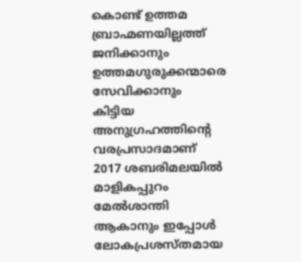കൊണ്ട് ഉത്തമ ബ്രാഹ്മണയില്ലത്ത് ജനിക്കാനും ഉത്തമഗുരുക്കന്മാരെ സേവിക്കാനും കിട്ടിയ അനുഗ്രഹത്തിന്‍റെ വരപ്രസാദമാണ് 2017 ശബരിമലയില്‍ മാളികപ്പുറം മേല്‍ശാന്തി ആകാനും ഇപ്പോള്‍ ലോകപ്രശസ്തമായ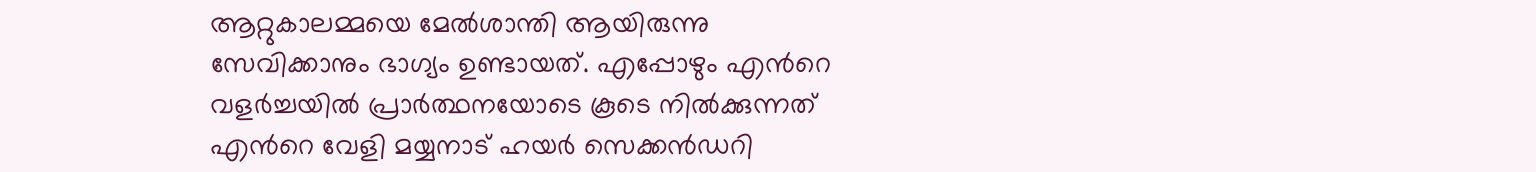ആറ്റുകാലമ്മയെ മേല്‍ശാന്തി ആയിരുന്നു സേവിക്കാനും ഭാഗ്യം ഉണ്ടായത്. എപ്പോഴും എന്‍റെ വളര്‍ച്ചയില്‍ പ്രാര്‍ത്ഥനയോടെ കൂടെ നില്‍ക്കുന്നത് എന്‍റെ വേളി മയ്യനാട് ഹയര്‍ സെക്കന്‍ഡറി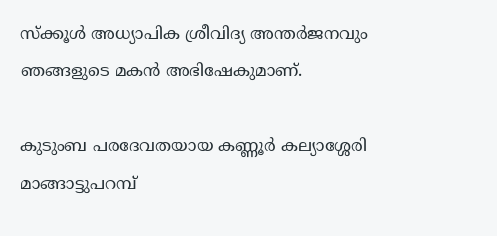സ്ക്കൂള്‍ അധ്യാപിക ശ്രീവിദ്യ അന്തര്‍ജനവും ഞങ്ങളുടെ മകന്‍ അഭിഷേകുമാണ്.

കുടുംബ പരദേവതയായ കണ്ണൂര്‍ കല്യാശ്ശേരി മാങ്ങാട്ടുപറമ്പ്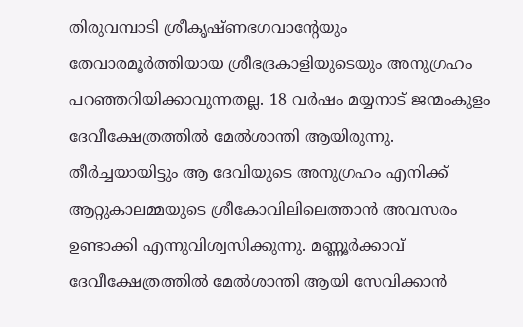തിരുവമ്പാടി ശ്രീകൃഷ്ണഭഗവാന്‍റേയും തേവാരമൂര്‍ത്തിയായ ശ്രീഭദ്രകാളിയുടെയും അനുഗ്രഹം പറഞ്ഞറിയിക്കാവുന്നതല്ല. 18 വര്‍ഷം മയ്യനാട് ജന്മംകുളം ദേവീക്ഷേത്രത്തില്‍ മേല്‍ശാന്തി ആയിരുന്നു. തീര്‍ച്ചയായിട്ടും ആ ദേവിയുടെ അനുഗ്രഹം എനിക്ക് ആറ്റുകാലമ്മയുടെ ശ്രീകോവിലിലെത്താന്‍ അവസരം ഉണ്ടാക്കി എന്നുവിശ്വസിക്കുന്നു. മണ്ണൂര്‍ക്കാവ് ദേവീക്ഷേത്രത്തില്‍ മേല്‍ശാന്തി ആയി സേവിക്കാന്‍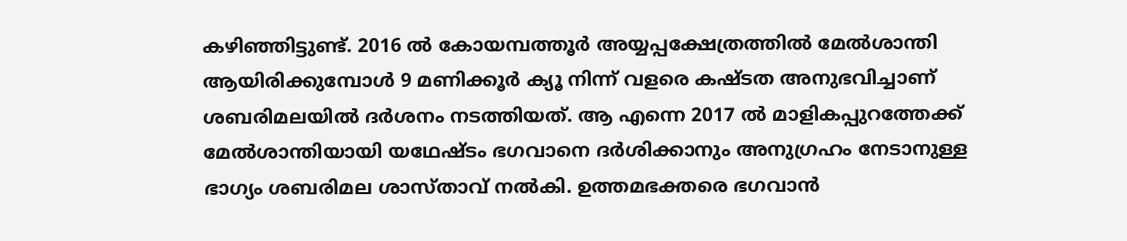കഴിഞ്ഞിട്ടുണ്ട്. 2016 ല്‍ കോയമ്പത്തൂര്‍ അയ്യപ്പക്ഷേത്രത്തില്‍ മേല്‍ശാന്തി ആയിരിക്കുമ്പോള്‍ 9 മണിക്കൂര്‍ ക്യൂ നിന്ന് വളരെ കഷ്ടത അനുഭവിച്ചാണ് ശബരിമലയില്‍ ദര്‍ശനം നടത്തിയത്. ആ എന്നെ 2017 ല്‍ മാളികപ്പുറത്തേക്ക് മേല്‍ശാന്തിയായി യഥേഷ്ടം ഭഗവാനെ ദര്‍ശിക്കാനും അനുഗ്രഹം നേടാനുള്ള ഭാഗ്യം ശബരിമല ശാസ്താവ് നല്‍കി. ഉത്തമഭക്തരെ ഭഗവാന്‍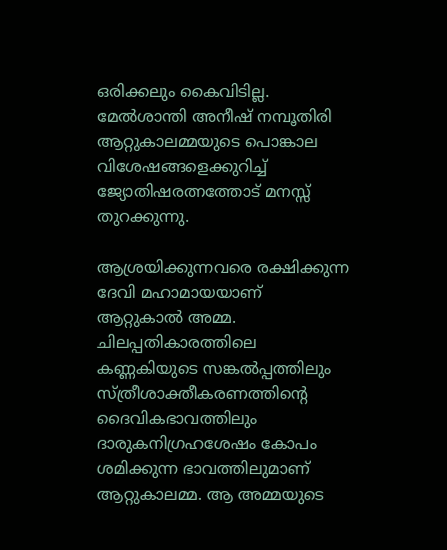ഒരിക്കലും കൈവിടില്ല. മേല്‍ശാന്തി അനീഷ് നമ്പൂതിരി ആറ്റുകാലമ്മയുടെ പൊങ്കാല വിശേഷങ്ങളെക്കുറിച്ച്‌ ജ്യോതിഷരത്നത്തോട് മനസ്സ് തുറക്കുന്നു.

ആശ്രയിക്കുന്നവരെ രക്ഷിക്കുന്ന ദേവി മഹാമായയാണ് ആറ്റുകാല്‍ അമ്മ. ചിലപ്പതികാരത്തിലെ കണ്ണകിയുടെ സങ്കല്‍പ്പത്തിലും സ്ത്രീശാക്തീകരണത്തിന്‍റെ ദൈവികഭാവത്തിലും ദാരുകനിഗ്രഹശേഷം കോപം ശമിക്കുന്ന ഭാവത്തിലുമാണ് ആറ്റുകാലമ്മ. ആ അമ്മയുടെ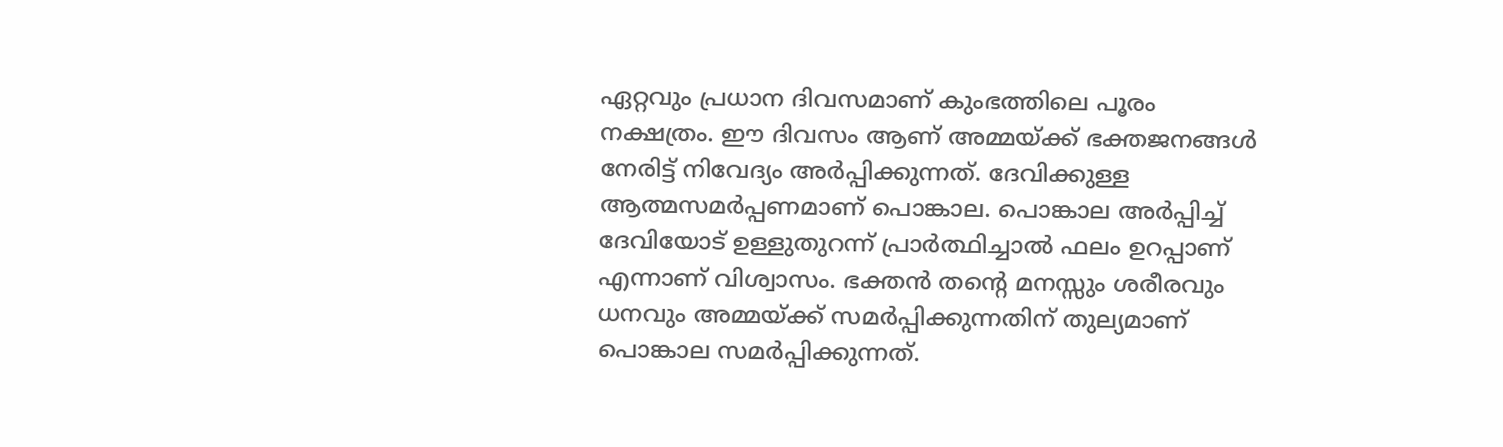ഏറ്റവും പ്രധാന ദിവസമാണ് കുംഭത്തിലെ പൂരം നക്ഷത്രം. ഈ ദിവസം ആണ് അമ്മയ്ക്ക് ഭക്തജനങ്ങള്‍ നേരിട്ട് നിവേദ്യം അര്‍പ്പിക്കുന്നത്. ദേവിക്കുള്ള ആത്മസമര്‍പ്പണമാണ് പൊങ്കാല. പൊങ്കാല അര്‍പ്പിച്ച്‌ ദേവിയോട് ഉള്ളുതുറന്ന് പ്രാര്‍ത്ഥിച്ചാല്‍ ഫലം ഉറപ്പാണ് എന്നാണ് വിശ്വാസം. ഭക്തന്‍ തന്‍റെ മനസ്സും ശരീരവും ധനവും അമ്മയ്ക്ക് സമര്‍പ്പിക്കുന്നതിന് തുല്യമാണ് പൊങ്കാല സമര്‍പ്പിക്കുന്നത്.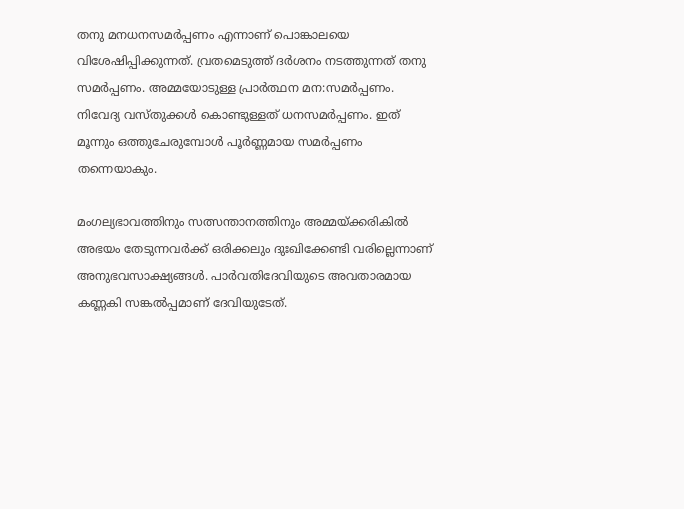തനു മനധനസമര്‍പ്പണം എന്നാണ് പൊങ്കാലയെ വിശേഷിപ്പിക്കുന്നത്. വ്രതമെടുത്ത് ദര്‍ശനം നടത്തുന്നത് തനു സമര്‍പ്പണം. അമ്മയോടുള്ള പ്രാര്‍ത്ഥന മന:സമര്‍പ്പണം. നിവേദ്യ വസ്തുക്കള്‍ കൊണ്ടുള്ളത് ധനസമര്‍പ്പണം. ഇത് മൂന്നും ഒത്തുചേരുമ്പോള്‍ പൂര്‍ണ്ണമായ സമര്‍പ്പണം തന്നെയാകും.

മംഗല്യഭാവത്തിനും സത്സന്താനത്തിനും അമ്മയ്ക്കരികില്‍ അഭയം തേടുന്നവര്‍ക്ക് ഒരിക്കലും ദുഃഖിക്കേണ്ടി വരില്ലെന്നാണ് അനുഭവസാക്ഷ്യങ്ങള്‍. പാര്‍വതിദേവിയുടെ അവതാരമായ കണ്ണകി സങ്കല്‍പ്പമാണ് ദേവിയുടേത്.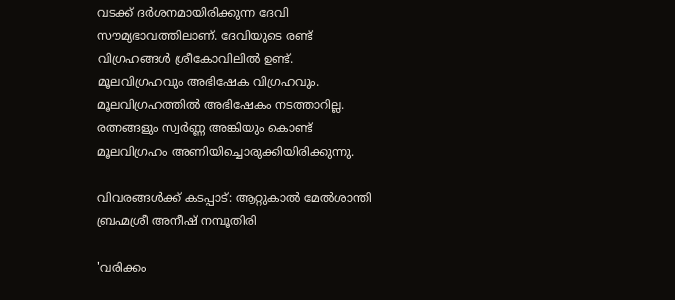വടക്ക് ദര്‍ശനമായിരിക്കുന്ന ദേവി സൗമ്യഭാവത്തിലാണ്. ദേവിയുടെ രണ്ട് വിഗ്രഹങ്ങള്‍ ശ്രീകോവിലില്‍ ഉണ്ട്. മൂലവിഗ്രഹവും അഭിഷേക വിഗ്രഹവും. മൂലവിഗ്രഹത്തില്‍ അഭിഷേകം നടത്താറില്ല. രത്നങ്ങളും സ്വര്‍ണ്ണ അങ്കിയും കൊണ്ട് മൂലവിഗ്രഹം അണിയിച്ചൊരുക്കിയിരിക്കുന്നു.

വിവരങ്ങള്‍ക്ക് കടപ്പാട്: ആറ്റുകാല്‍ മേല്‍ശാന്തി ബ്രഹ്മശ്രീ അനീഷ് നമ്പൂതിരി

'വരിക്കം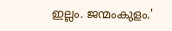ഇല്ലം. ജന്മംകുളം.'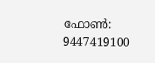ഫോണ്‍: 9447419100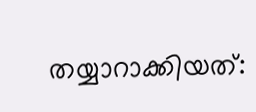തയ്യാറാക്കിയത്: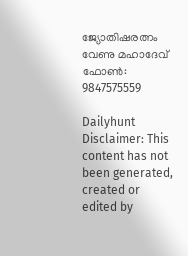ജ്യോതിഷരത്നം വേണു മഹാദേവ്
ഫോണ്‍: 9847575559

Dailyhunt
Disclaimer: This content has not been generated, created or edited by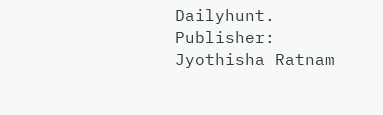Dailyhunt. Publisher: Jyothisha Ratnam